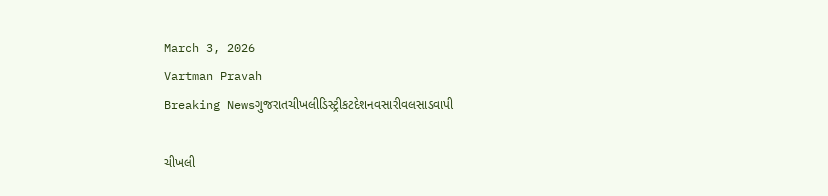March 3, 2026
Vartman Pravah
Breaking Newsગુજરાતચીખલીડિસ્ટ્રીકટદેશનવસારીવલસાડવાપી

ચીખલી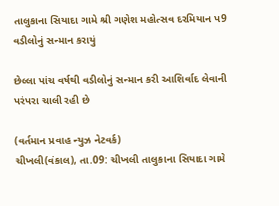તાલુકાના સિયાદા ગામે શ્રી ગણેશ મહોત્‍સવ દરમિયાન પ9 વડીલોનું સન્‍માન કરાયું

છેલ્લા પાંચ વર્ષથી વડીલોનું સન્‍માન કરી આશિર્વાદ લેવાની પરંપરા ચાલી રહી છે

(વર્તમાન પ્રવાહ ન્‍યુઝ નેટવર્ક)
ચીખલી(વંકાલ), તા.09: ચીખલી તાલુકાના સિયાદા ગામે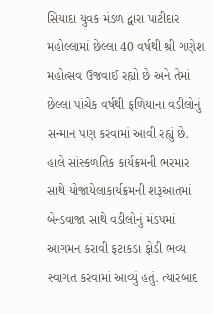સિયાદા યુવક મંડળ દ્વારા પાટીદાર મહોલ્લામાં છેલ્લા 40 વર્ષથી શ્રી ગણેશ મહોત્‍સવ ઉજવાઈ રહ્યો છે અને તેમાં છેલ્લા પાંચેક વર્ષથી ફળિયાના વડીલોનું સન્‍માન પણ કરવામાં આવી રહ્યું છે. હાલે સાંસ્‍કળતિક કાર્યક્રમની ભરમાર સાથે યોજાયેલાકાર્યક્રમની શરૂઆતમાં બેન્‍ડવાજા સાથે વડીલોનું મંડપમાં આગમન કરાવી ફટાકડા ફોડી ભવ્‍ય સ્‍વાગત કરવામાં આવ્‍યું હતું. ત્‍યારબાદ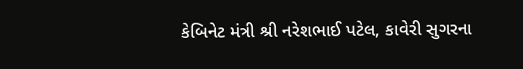કેબિનેટ મંત્રી શ્રી નરેશભાઈ પટેલ, કાવેરી સુગરના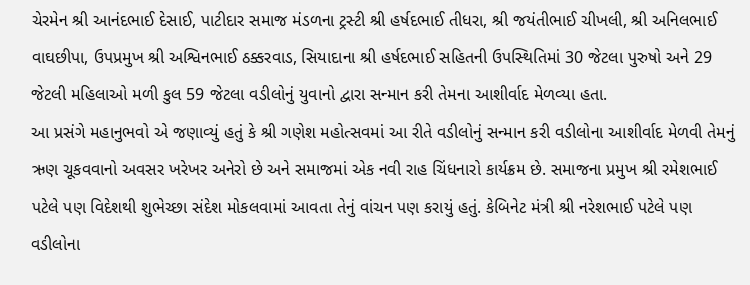ચેરમેન શ્રી આનંદભાઈ દેસાઈ, પાટીદાર સમાજ મંડળના ટ્રસ્‍ટી શ્રી હર્ષદભાઈ તીધરા, શ્રી જયંતીભાઈ ચીખલી, શ્રી અનિલભાઈ વાઘછીપા, ઉપપ્રમુખ શ્રી અશ્વિનભાઈ ઠક્કરવાડ, સિયાદાના શ્રી હર્ષદભાઈ સહિતની ઉપસ્‍થિતિમાં 30 જેટલા પુરુષો અને 29 જેટલી મહિલાઓ મળી કુલ 59 જેટલા વડીલોનું યુવાનો દ્વારા સન્‍માન કરી તેમના આશીર્વાદ મેળવ્‍યા હતા.
આ પ્રસંગે મહાનુભવો એ જણાવ્‍યું હતું કે શ્રી ગણેશ મહોત્‍સવમાં આ રીતે વડીલોનું સન્‍માન કરી વડીલોના આશીર્વાદ મેળવી તેમનું ઋણ ચૂકવવાનો અવસર ખરેખર અનેરો છે અને સમાજમાં એક નવી રાહ ચિંધનારો કાર્યક્રમ છે. સમાજના પ્રમુખ શ્રી રમેશભાઈ પટેલે પણ વિદેશથી શુભેચ્‍છા સંદેશ મોકલવામાં આવતા તેનું વાંચન પણ કરાયું હતું. કેબિનેટ મંત્રી શ્રી નરેશભાઈ પટેલે પણ વડીલોના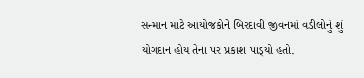સન્‍માન માટે આયોજકોને બિરદાવી જીવનમાં વડીલોનું શું યોગદાન હોય તેના પર પ્રકાશ પાડ્‍યો હતો.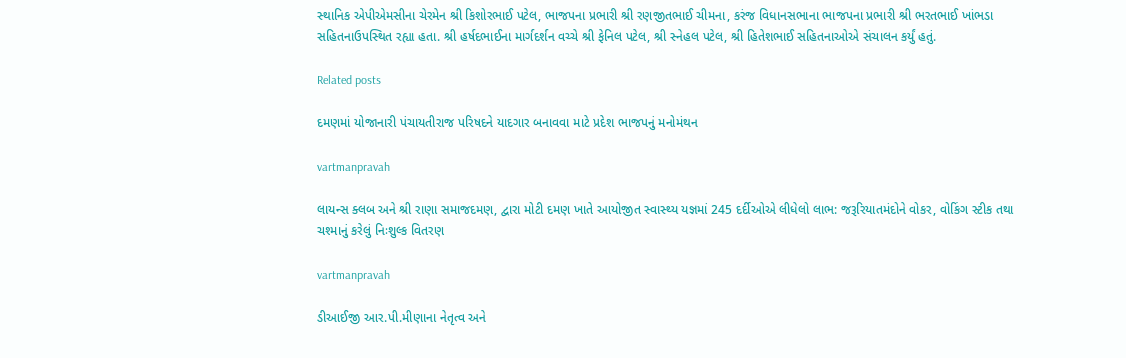સ્‍થાનિક એપીએમસીના ચેરમેન શ્રી કિશોરભાઈ પટેલ, ભાજપના પ્રભારી શ્રી રણજીતભાઈ ચીમના, કરંજ વિધાનસભાના ભાજપના પ્રભારી શ્રી ભરતભાઈ ખાંભડા સહિતનાઉપસ્‍થિત રહ્યા હતા. શ્રી હર્ષદભાઈના માર્ગદર્શન વચ્‍ચે શ્રી ફેનિલ પટેલ, શ્રી સ્‍નેહલ પટેલ, શ્રી હિતેશભાઈ સહિતનાઓએ સંચાલન કર્યું હતું.

Related posts

દમણમાં યોજાનારી પંચાયતીરાજ પરિષદને યાદગાર બનાવવા માટે પ્રદેશ ભાજપનું મનોમંથન

vartmanpravah

લાયન્‍સ ક્‍લબ અને શ્રી રાણા સમાજદમણ, દ્વારા મોટી દમણ ખાતે આયોજીત સ્‍વાસ્‍થ્‍ય યજ્ઞમાં 245 દર્દીઓએ લીધેલો લાભ: જરૂરિયાતમંદોને વોકર, વોકિંગ સ્‍ટીક તથા ચશ્‍માનું કરેલું નિઃશુલ્‍ક વિતરણ

vartmanpravah

ડીઆઈજી આર.પી.મીણાના નેતૃત્‍વ અને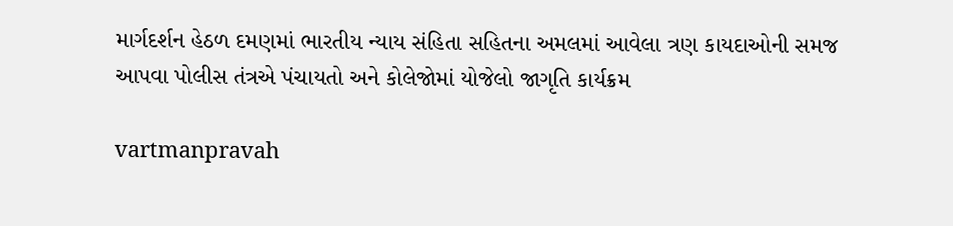માર્ગદર્શન હેઠળ દમણમાં ભારતીય ન્‍યાય સંહિતા સહિતના અમલમાં આવેલા ત્રણ કાયદાઓની સમજ આપવા પોલીસ તંત્રએ પંચાયતો અને કોલેજોમાં યોજેલો જાગૃતિ કાર્યક્રમ

vartmanpravah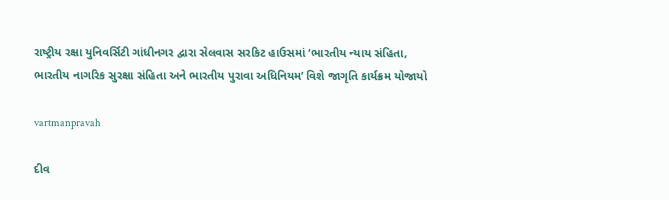રાષ્‍ટ્રીય રક્ષા યુનિવર્સિટી ગાંધીનગર દ્વારા સેલવાસ સરકિટ હાઉસમાં ‘ભારતીય ન્‍યાય સંહિતા, ભારતીય નાગરિક સુરક્ષા સંહિતા અને ભારતીય પુરાવા અધિનિયમ’ વિશે જાગૃતિ કાર્યક્રમ યોજાયો

vartmanpravah

દીવ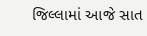જિલ્લામાં આજે સાત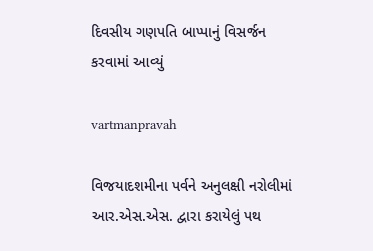દિવસીય ગણપતિ બાપ્‍પાનું વિસર્જન કરવામાં આવ્‍યું

vartmanpravah

વિજયાદશમીના પર્વને અનુલક્ષી નરોલીમાં આર.એસ.એસ. દ્વારા કરાયેલું પથ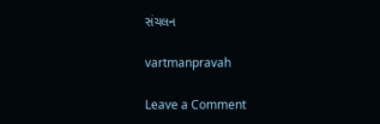સંચલન

vartmanpravah

Leave a Comment